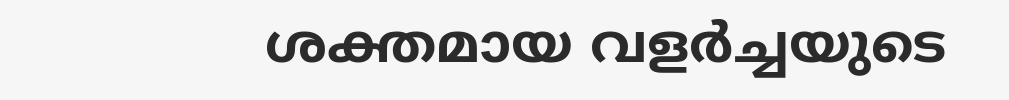ശക്തമായ വളർച്ചയുടെ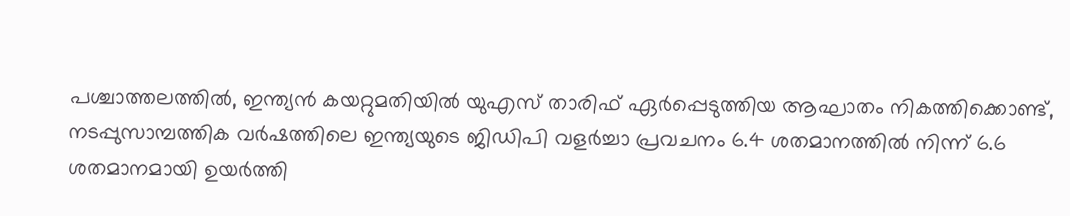പശ്ചാത്തലത്തിൽ, ഇന്ത്യൻ കയറ്റുമതിയിൽ യുഎസ് താരിഫ് ഏർപ്പെടുത്തിയ ആഘാതം നികത്തിക്കൊണ്ട്, നടപ്പുസാമ്പത്തിക വർഷത്തിലെ ഇന്ത്യയുടെ ജിഡിപി വളർച്ചാ പ്രവചനം 6.4 ശതമാനത്തിൽ നിന്ന് 6.6 ശതമാനമായി ഉയർത്തി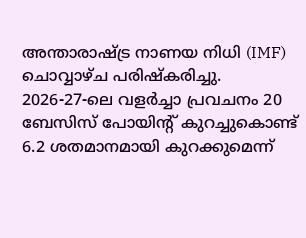അന്താരാഷ്ട്ര നാണയ നിധി (IMF) ചൊവ്വാഴ്ച പരിഷ്കരിച്ചു.
2026-27-ലെ വളർച്ചാ പ്രവചനം 20 ബേസിസ് പോയിന്റ് കുറച്ചുകൊണ്ട് 6.2 ശതമാനമായി കുറക്കുമെന്ന്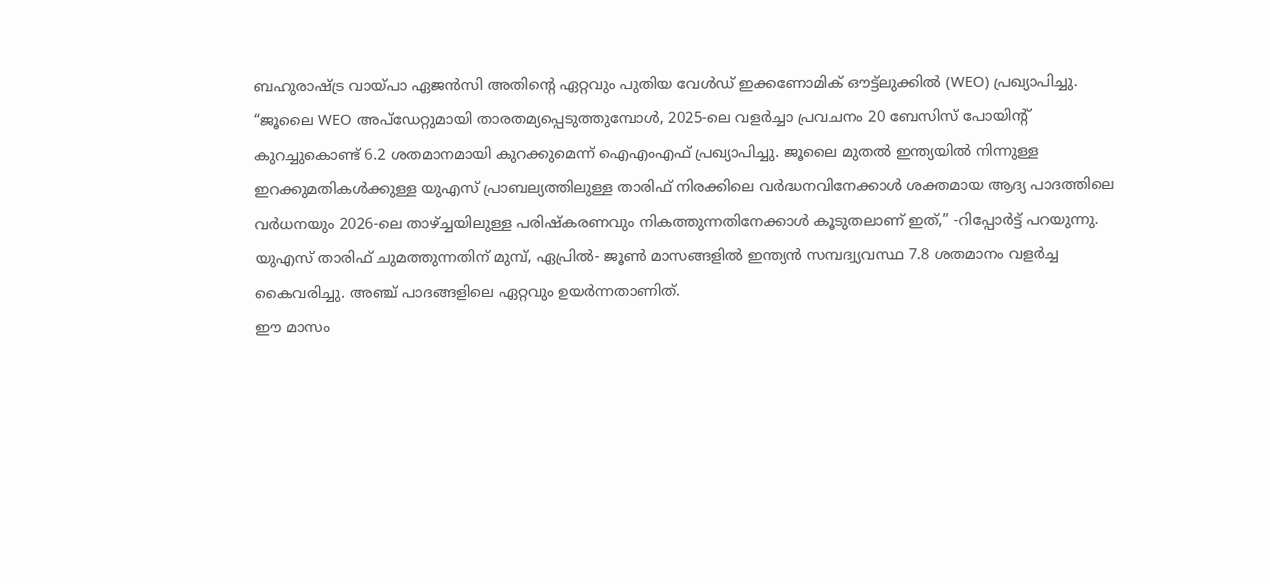ബഹുരാഷ്ട്ര വായ്പാ ഏജൻസി അതിൻ്റെ ഏറ്റവും പുതിയ വേൾഡ് ഇക്കണോമിക് ഔട്ട്ലുക്കിൽ (WEO) പ്രഖ്യാപിച്ചു.
“ജൂലൈ WEO അപ്ഡേറ്റുമായി താരതമ്യപ്പെടുത്തുമ്പോൾ, 2025-ലെ വളർച്ചാ പ്രവചനം 20 ബേസിസ് പോയിന്റ് കുറച്ചുകൊണ്ട് 6.2 ശതമാനമായി കുറക്കുമെന്ന് ഐഎംഎഫ് പ്രഖ്യാപിച്ചു. ജൂലൈ മുതൽ ഇന്ത്യയിൽ നിന്നുള്ള ഇറക്കുമതികൾക്കുള്ള യുഎസ് പ്രാബല്യത്തിലുള്ള താരിഫ് നിരക്കിലെ വർദ്ധനവിനേക്കാൾ ശക്തമായ ആദ്യ പാദത്തിലെ വർധനയും 2026-ലെ താഴ്ച്ചയിലുള്ള പരിഷ്കരണവും നികത്തുന്നതിനേക്കാൾ കൂടുതലാണ് ഇത്,” -റിപ്പോർട്ട് പറയുന്നു.
യുഎസ് താരിഫ് ചുമത്തുന്നതിന് മുമ്പ്, ഏപ്രിൽ- ജൂൺ മാസങ്ങളിൽ ഇന്ത്യൻ സമ്പദ്വ്യവസ്ഥ 7.8 ശതമാനം വളർച്ച കൈവരിച്ചു. അഞ്ച് പാദങ്ങളിലെ ഏറ്റവും ഉയർന്നതാണിത്.
ഈ മാസം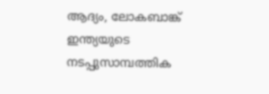ആദ്യം, ലോകബാങ്ക് ഇന്ത്യയുടെ നടപ്പുസാമ്പത്തിക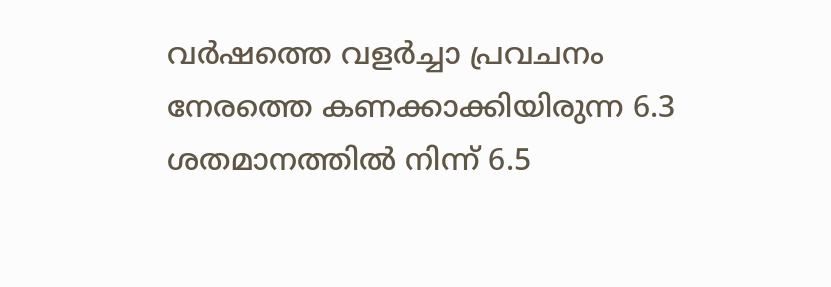വർഷത്തെ വളർച്ചാ പ്രവചനം നേരത്തെ കണക്കാക്കിയിരുന്ന 6.3 ശതമാനത്തിൽ നിന്ന് 6.5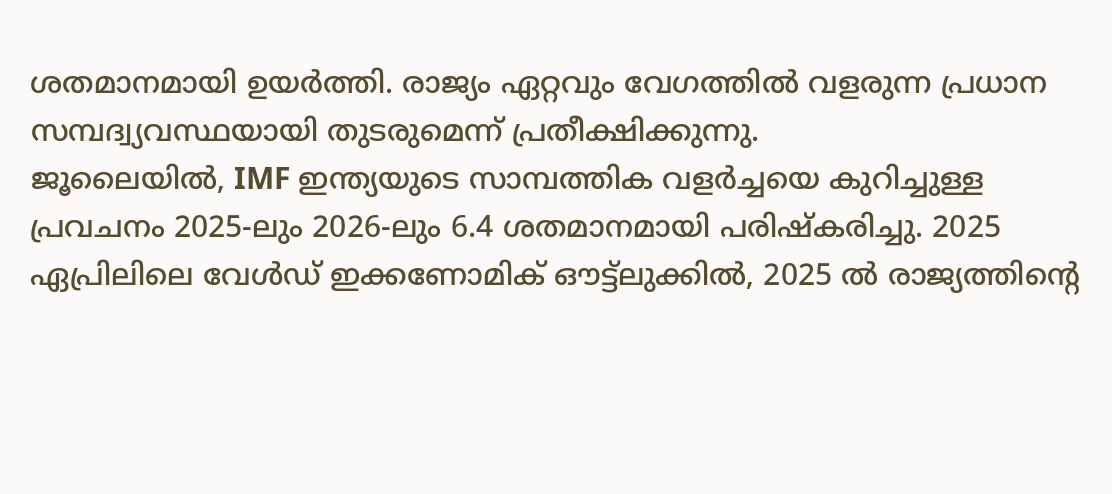ശതമാനമായി ഉയർത്തി. രാജ്യം ഏറ്റവും വേഗത്തിൽ വളരുന്ന പ്രധാന സമ്പദ്വ്യവസ്ഥയായി തുടരുമെന്ന് പ്രതീക്ഷിക്കുന്നു.
ജൂലൈയിൽ, IMF ഇന്ത്യയുടെ സാമ്പത്തിക വളർച്ചയെ കുറിച്ചുള്ള പ്രവചനം 2025-ലും 2026-ലും 6.4 ശതമാനമായി പരിഷ്കരിച്ചു. 2025 ഏപ്രിലിലെ വേൾഡ് ഇക്കണോമിക് ഔട്ട്ലുക്കിൽ, 2025 ൽ രാജ്യത്തിൻ്റെ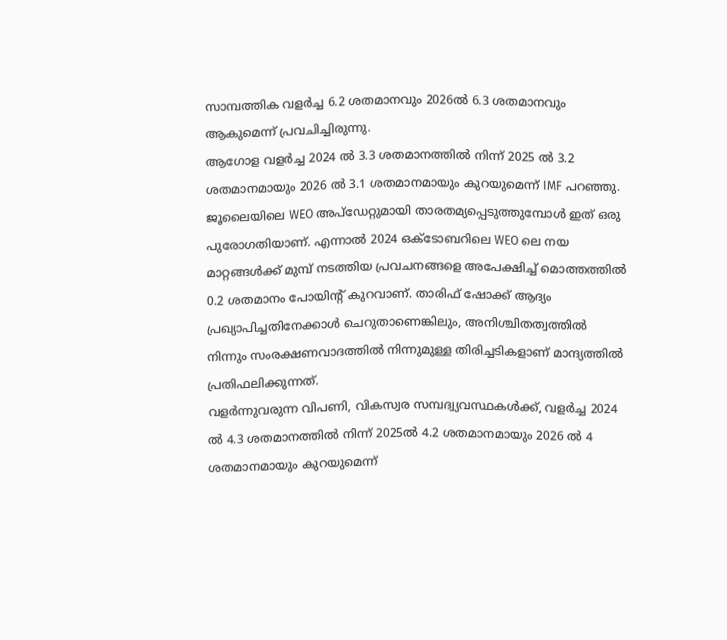സാമ്പത്തിക വളർച്ച 6.2 ശതമാനവും 2026ൽ 6.3 ശതമാനവും ആകുമെന്ന് പ്രവചിച്ചിരുന്നു.
ആഗോള വളർച്ച 2024 ൽ 3.3 ശതമാനത്തിൽ നിന്ന് 2025 ൽ 3.2 ശതമാനമായും 2026 ൽ 3.1 ശതമാനമായും കുറയുമെന്ന് IMF പറഞ്ഞു.
ജൂലൈയിലെ WEO അപ്ഡേറ്റുമായി താരതമ്യപ്പെടുത്തുമ്പോൾ ഇത് ഒരു പുരോഗതിയാണ്. എന്നാൽ 2024 ഒക്ടോബറിലെ WEO ലെ നയ മാറ്റങ്ങൾക്ക് മുമ്പ് നടത്തിയ പ്രവചനങ്ങളെ അപേക്ഷിച്ച് മൊത്തത്തിൽ 0.2 ശതമാനം പോയിന്റ് കുറവാണ്. താരിഫ് ഷോക്ക് ആദ്യം പ്രഖ്യാപിച്ചതിനേക്കാൾ ചെറുതാണെങ്കിലും, അനിശ്ചിതത്വത്തിൽ നിന്നും സംരക്ഷണവാദത്തിൽ നിന്നുമുള്ള തിരിച്ചടികളാണ് മാന്ദ്യത്തിൽ പ്രതിഫലിക്കുന്നത്.
വളർന്നുവരുന്ന വിപണി, വികസ്വര സമ്പദ്വ്യവസ്ഥകൾക്ക്, വളർച്ച 2024 ൽ 4.3 ശതമാനത്തിൽ നിന്ന് 2025ൽ 4.2 ശതമാനമായും 2026 ൽ 4 ശതമാനമായും കുറയുമെന്ന്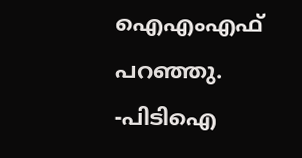ഐഎംഎഫ് പറഞ്ഞു. -പിടിഐ